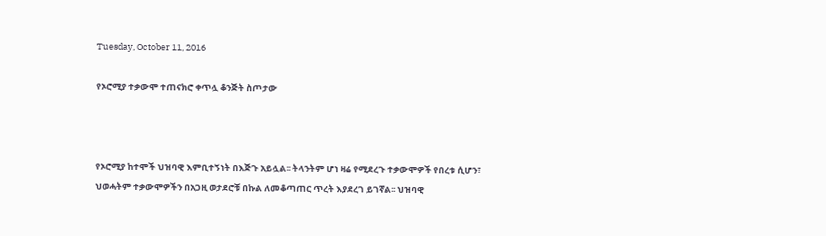Tuesday, October 11, 2016

የኦሮሚያ ተቃውሞ ተጠናክሮ ቀጥሏ ቆንጅት ስጦታው



የኦሮሚያ ከተሞች ህዝባዊ እምቢተኝነት በእጅጉ አይሏል፡፡ ትላንትም ሆነ ዛሬ የሚደረጉ ተቃውሞዎች የበረቱ ሲሆን፣ ህወሓትም ተቃውሞዎችን በአጋዚ ወታደሮቹ በኩል ለመቆጣጠር ጥረት እያደረገ ይገኛል፡፡ ህዝባዊ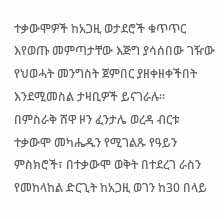ተቃውሞዎች ከአጋዚ ወታደሮች ቁጥጥር እየወጡ መምጣታቸው እጅግ ያሳሰበው ገዥው የህወሓት መንግስት ጀምበር ያዘቀዘቀችበት እንደሚመስል ታዛቢዎች ይናገራሉ፡፡
በምስራቅ ሸዋ ዞን ፈንታሌ ወረዳ ብርቱ ተቃውሞ መካሔዱን የሚገልጹ የዓይን ምስክሮች፣ በተቃውሞ ወቅት በተደረገ ራስን የመከላከል ድርጊት ከአጋዚ ወገን ከ30 በላይ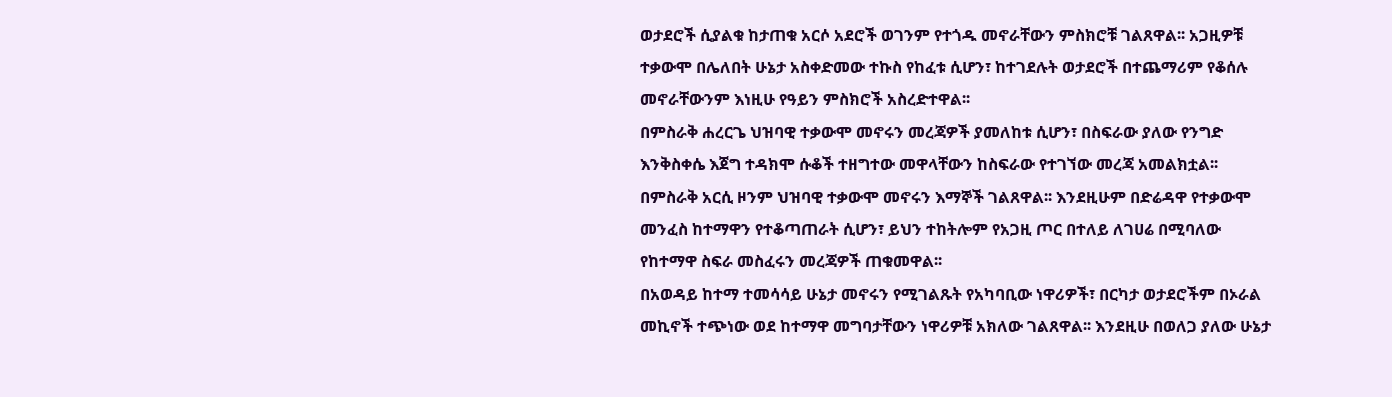ወታደሮች ሲያልቁ ከታጠቁ አርሶ አደሮች ወገንም የተጎዱ መኖራቸውን ምስክሮቹ ገልጸዋል፡፡ አጋዚዎቹ ተቃውሞ በሌለበት ሁኔታ አስቀድመው ተኩስ የከፈቱ ሲሆን፣ ከተገደሉት ወታደሮች በተጨማሪም የቆሰሉ መኖራቸውንም እነዚሁ የዓይን ምስክሮች አስረድተዋል፡፡
በምስራቅ ሐረርጌ ህዝባዊ ተቃውሞ መኖሩን መረጃዎች ያመለከቱ ሲሆን፣ በስፍራው ያለው የንግድ እንቅስቀሴ እጀግ ተዳክሞ ሱቆች ተዘግተው መዋላቸውን ከስፍራው የተገኘው መረጃ አመልክቷል፡፡በምስራቅ አርሲ ዞንም ህዝባዊ ተቃውሞ መኖሩን እማኞች ገልጸዋል፡፡ እንደዚሁም በድሬዳዋ የተቃውሞ መንፈስ ከተማዋን የተቆጣጠራት ሲሆን፣ ይህን ተከትሎም የአጋዚ ጦር በተለይ ለገሀሬ በሚባለው የከተማዋ ስፍራ መስፈሩን መረጃዎች ጠቁመዋል፡፡
በአወዳይ ከተማ ተመሳሳይ ሁኔታ መኖሩን የሚገልጹት የአካባቢው ነዋሪዎች፣ በርካታ ወታደሮችም በኦራል መኪኖች ተጭነው ወደ ከተማዋ መግባታቸውን ነዋሪዎቹ አክለው ገልጸዋል፡፡ እንደዚሁ በወለጋ ያለው ሁኔታ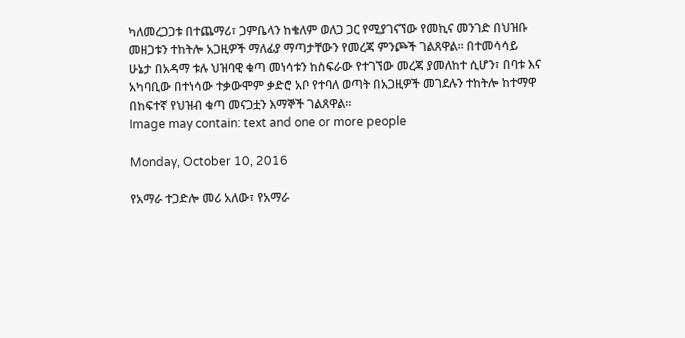ካለመረጋጋቱ በተጨማሪ፣ ጋምቤላን ከቄለም ወለጋ ጋር የሚያገናኘው የመኪና መንገድ በህዝቡ መዘጋቱን ተከትሎ አጋዚዎች ማለፊያ ማጣታቸውን የመረጃ ምንጮች ገልጸዋል፡፡ በተመሳሳይ ሁኔታ በአዳማ ቱሉ ህዝባዊ ቁጣ መነሳቱን ከስፍራው የተገኘው መረጃ ያመለከተ ሲሆን፣ በባቱ እና አካባቢው በተነሳው ተቃውሞም ቃድሮ አቦ የተባለ ወጣት በአጋዚዎች መገደሉን ተከትሎ ከተማዋ በከፍተኛ የህዝብ ቁጣ መናጋቷን እማኞች ገልጸዋል፡፡
Image may contain: text and one or more people

Monday, October 10, 2016

የአማራ ተጋድሎ መሪ አለው፣ የአማራ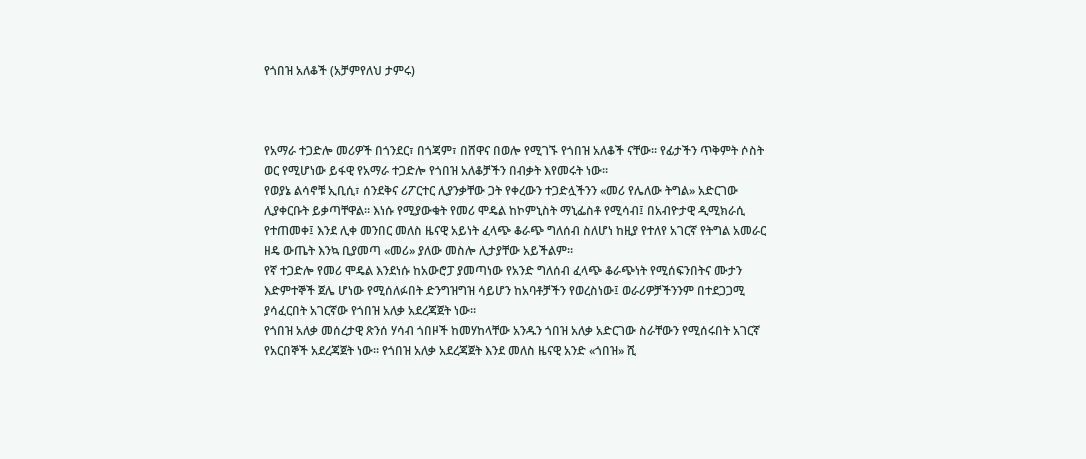የጎበዝ አለቆች (አቻምየለህ ታምሩ)



የአማራ ተጋድሎ መሪዎች በጎንደር፣ በጎጃም፣ በሸዋና በወሎ የሚገኙ የጎበዝ አለቆች ናቸው። የፊታችን ጥቅምት ሶስት ወር የሚሆነው ይፋዊ የአማራ ተጋድሎ የጎበዝ አለቆቻችን በብቃት እየመሩት ነው።
የወያኔ ልሳኖቹ ኢቢሲ፣ ሰንደቅና ሪፖርተር ሊያንቃቸው ጋት የቀረውን ተጋድሏችንን «መሪ የሌለው ትግል» አድርገው ሊያቀርቡት ይቃጣቸዋል። እነሱ የሚያውቁት የመሪ ሞዴል ከኮምኒስት ማኒፌስቶ የሚሳብ፤ በአብዮታዊ ዲሚክራሲ የተጠመቀ፤ እንደ ሊቀ መንበር መለስ ዜናዊ አይነት ፈላጭ ቆራጭ ግለሰብ ስለሆነ ከዚያ የተለየ አገርኛ የትግል አመራር ዘዴ ውጤት እንኳ ቢያመጣ «መሪ» ያለው መስሎ ሊታያቸው አይችልም።
የኛ ተጋድሎ የመሪ ሞዴል እንደነሱ ከአውሮፓ ያመጣነው የአንድ ግለሰብ ፈላጭ ቆራጭነት የሚሰፍንበትና ሙታን እድምተኞች ጀሌ ሆነው የሚሰለፉበት ድንግዝግዝ ሳይሆን ከአባቶቻችን የወረስነው፤ ወራሪዎቻችንንም በተደጋጋሚ ያሳፈርበት አገርኛው የጎበዝ አለቃ አደረጃጀት ነው።
የጎበዝ አለቃ መሰረታዊ ጽንሰ ሃሳብ ጎበዞች ከመሃከላቸው አንዱን ጎበዝ አለቃ አድርገው ስራቸውን የሚሰሩበት አገርኛ የአርበኞች አደረጃጀት ነው። የጎበዝ አለቃ አደረጃጀት እንደ መለስ ዜናዊ አንድ «ጎበዝ» ሺ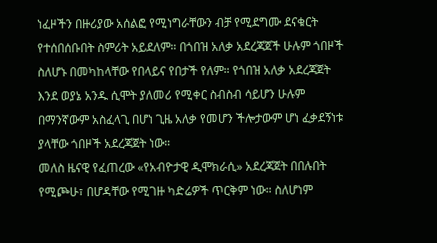ነፈዞችን በዙሪያው አሰልፎ የሚነግራቸውን ብቻ የሚደግሙ ደናቁርት የተሰበሰቡበት ስምሪት አይደለም። በጎበዝ አለቃ አደረጃጀች ሁሉም ጎበዞች ስለሆኑ በመካከላቸው የበላይና የበታች የለም። የጎበዝ አለቃ አደረጃጀት እንደ ወያኔ አንዱ ሲሞት ያለመሪ የሚቀር ስብስብ ሳይሆን ሁሉም በማንኛውም አስፈላጊ በሆነ ጊዜ አለቃ የመሆን ችሎታውም ሆነ ፈቃደኝነቱ ያላቸው ጎበዞች አደረጃጀት ነው።
መለስ ዜናዊ የፈጠረው «የአብዮታዊ ዲሞክራሲ» አደረጃጀት በበሉበት የሚጮሁ፣ በሆዳቸው የሚገዙ ካድሬዎች ጥርቅም ነው። ስለሆነም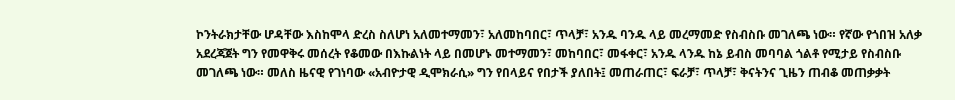ኮንትራክታቸው ሆዳቸው እስከሞላ ድረስ ስለሆነ አለመተማመን፣ አለመከባበር፣ ጥላቻ፣ አንዱ ባንዱ ላይ መረማመድ የስብስቡ መገለጫ ነው። የኛው የጎበዝ አለቃ አደረጃጀት ግን የመዋቅሩ መሰረት የቆመው በእኩልነት ላይ በመሆኑ መተማመን፣ መከባበር፣ መፋቀር፣ አንዱ ላንዱ ከኔ ይብስ መባባል ጎልቶ የሚታይ የስብስቡ መገለጫ ነው። መለስ ዜናዊ የገነባው «አብዮታዊ ዲሞክራሲ» ግን የበላይና የበታች ያለበት፤ መጠራጠር፣ ፍራቻ፣ ጥላቻ፣ ቅናትንና ጊዜን ጠብቆ መጠቃቃት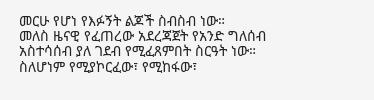መርሁ የሆነ የእፉኝት ልጆች ስብስብ ነው።
መለስ ዜናዊ የፈጠረው አደረጃጀት የአንድ ግለሰብ አስተሳሰብ ያለ ገደብ የሚፈጸምበት ስርዓት ነው። ስለሆነም የሚያኮርፈው፣ የሚከፋው፣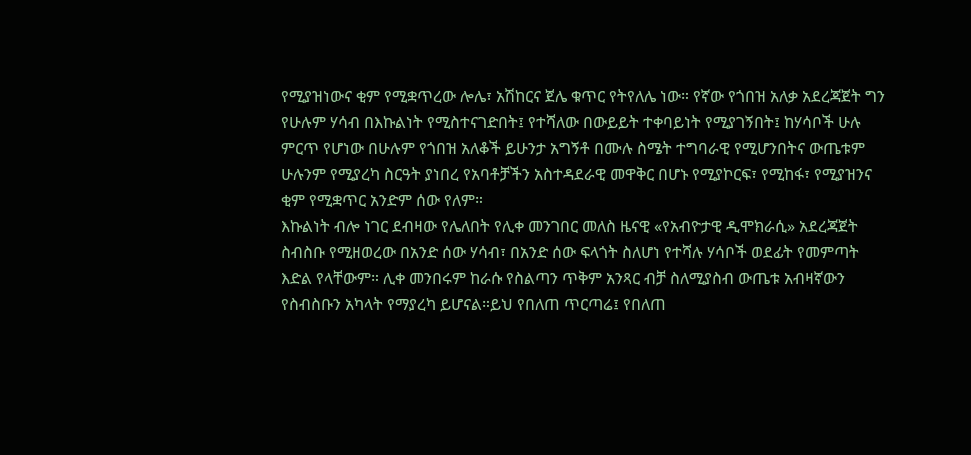የሚያዝነውና ቂም የሚቋጥረው ሎሌ፣ አሽከርና ጀሌ ቁጥር የትየለሌ ነው። የኛው የጎበዝ አለቃ አደረጃጀት ግን የሁሉም ሃሳብ በእኩልነት የሚስተናገድበት፤ የተሻለው በውይይት ተቀባይነት የሚያገኝበት፤ ከሃሳቦች ሁሉ ምርጥ የሆነው በሁሉም የጎበዝ አለቆች ይሁንታ አግኝቶ በሙሉ ስሜት ተግባራዊ የሚሆንበትና ውጤቱም ሁሉንም የሚያረካ ስርዓት ያነበረ የአባቶቻችን አስተዳደራዊ መዋቅር በሆኑ የሚያኮርፍ፣ የሚከፋ፣ የሚያዝንና ቂም የሚቋጥር አንድም ሰው የለም።
እኩልነት ብሎ ነገር ደብዛው የሌለበት የሊቀ መንገበር መለስ ዜናዊ «የአብዮታዊ ዲሞክራሲ» አደረጃጀት ስብስቡ የሚዘወረው በአንድ ሰው ሃሳብ፣ በአንድ ሰው ፍላጎት ስለሆነ የተሻሉ ሃሳቦች ወደፊት የመምጣት እድል የላቸውም። ሊቀ መንበሩም ከራሱ የስልጣን ጥቅም አንጻር ብቻ ስለሚያስብ ውጤቱ አብዛኛውን የስብስቡን አካላት የማያረካ ይሆናል።ይህ የበለጠ ጥርጣሬ፤ የበለጠ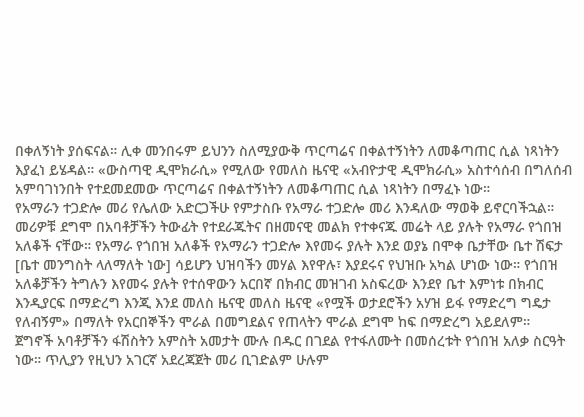በቀለኝነት ያሰፍናል። ሊቀ መንበሩም ይህንን ስለሚያውቅ ጥርጣሬና በቀልተኝነትን ለመቆጣጠር ሲል ነጻነትን እያፈነ ይሄዳል። «ውስጣዊ ዲሞክራሲ» የሚለው የመለስ ዜናዊ «አብዮታዊ ዲሞክራሲ» አስተሳሰብ በግለሰብ አምባገነንበት የተደመደመው ጥርጣሬና በቀልተኝነትን ለመቆጣጠር ሲል ነጻነትን በማፈኑ ነው።
የአማራን ተጋድሎ መሪ የሌለው አድርጋችሁ የምታስቡ የአማራ ተጋድሎ መሪ እንዳለው ማወቅ ይኖርባችኋል። መሪዎቹ ደግሞ በአባቶቻችን ትውፊት የተደራጁትና በዘመናዊ መልክ የተቀናጁ መሬት ላይ ያሉት የአማራ የጎበዝ አለቆች ናቸው። የአማራ የጎበዝ አለቆች የአማራን ተጋድሎ እየመሩ ያሉት እንደ ወያኔ በሞቀ ቤታቸው ቤተ ሽፍታ [ቤተ መንግስት ላለማለት ነው] ሳይሆን ህዝባችን መሃል እየዋሉ፣ እያደሩና የህዝቡ አካል ሆነው ነው። የጎበዝ አለቆቻችን ትግሉን እየመሩ ያሉት የተሰዋውን አርበኛ በክብር መዝገብ አስፍረው እንደየ ቤተ እምነቱ በክብር እንዲያርፍ በማድረግ እንጂ እንደ መለስ ዜናዊ መለስ ዜናዊ «የሟች ወታደሮችን አሃዝ ይፋ የማድረግ ግዴታ የለብኝም» በማለት የአርበኞችን ሞራል በመግደልና የጠላትን ሞራል ደግሞ ከፍ በማድረግ አይደለም።
ጀግኖች አባቶቻችን ፋሽስትን አምስት አመታት ሙሉ በዱር በገደል የተፋለሙት በመሰረቱት የጎበዝ አለቃ ስርዓት ነው። ጥሊያን የዚህን አገርኛ አደረጃጀት መሪ ቢገድልም ሁሉም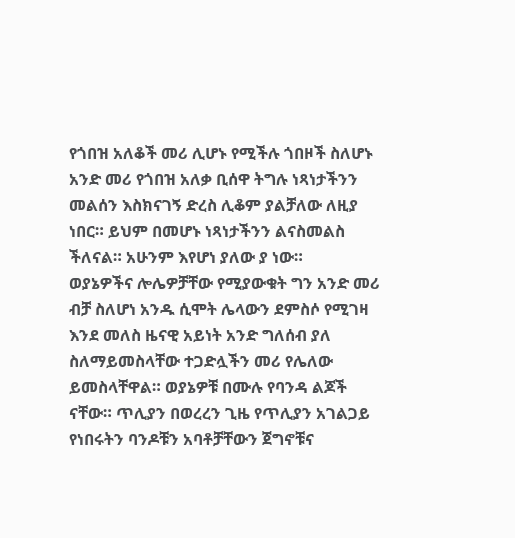የጎበዝ አለቆች መሪ ሊሆኑ የሚችሉ ጎበዞች ስለሆኑ አንድ መሪ የጎበዝ አለቃ ቢሰዋ ትግሉ ነጻነታችንን መልሰን እስክናገኝ ድረስ ሊቆም ያልቻለው ለዚያ ነበር። ይህም በመሆኑ ነጻነታችንን ልናስመልስ ችለናል። አሁንም እየሆነ ያለው ያ ነው።
ወያኔዎችና ሎሌዎቻቸው የሚያውቁት ግን አንድ መሪ ብቻ ስለሆነ አንዱ ሲሞት ሌላውን ደምስሶ የሚገዛ እንደ መለስ ዜናዊ አይነት አንድ ግለሰብ ያለ ስለማይመስላቸው ተጋድሏችን መሪ የሌለው ይመስላቸዋል። ወያኔዎቹ በሙሉ የባንዳ ልጆች ናቸው። ጥሊያን በወረረን ጊዜ የጥሊያን አገልጋይ የነበሩትን ባንዶቹን አባቶቻቸውን ጀግኖቹና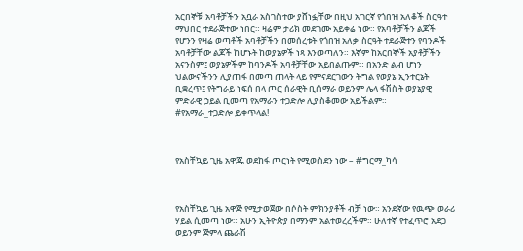አርበኞቹ አባቶቻችን አቧራ አስገስተው ያሸነፏቸው በዚህ አገርኛ የጎበዝ አለቆች ስርዓተ ማህበር ተደራጅተው ነበር። ዛሬም ታሪክ መደገሙ አይቀሬ ነው። የአባቶቻችን ልጆች የሆንን የዛሬ ወጣቶች አባቶቻችን በመሰረቱት የጎበዝ አለቃ ስርዓት ተደራጅተን የባንዶች አባቶቻቸው ልጆች ከሆኑት ከወያኔዎች ነጻ እንወጣለን። እኛም ከአርበኞች አያቶቻችን አናንስም፤ ወያኔዎችም ከባንዶች አባቶቻቸው አይበልጡም። በአንድ ልብ ሆነን ህልውናችንን ሊያጠፋ በመጣ ጠላት ላይ የምናደርገውን ትግል የወያኔ ኢንተርኔት ቢቋረጥ፤ የትግራይ ነፍሰ በላ ጦር ሰራዊት ቢሰማራ ወይንም ሌላ ፋሽስት ወያኔያዊ ምድራዊ ኃይል ቢመጣ የአማራን ተጋድሎ ሊያስቆመው አይችልም።
#የአማራ_ተጋድሎ ይቀጥላል!



የአስቸኳይ ጊዜ አዋጁ ወደከፋ ጦርነት የሚወስደን ነው – #ግርማ_ካሳ



የአስቸኳይ ጊዜ አዋጅ የሚታወጀው በሶስት ምክንያቶች ብቻ ነው። አንደኛው የዉጭ ወራሪ ሃይል ሲመጣ ነው። አሁን ኢትዮጵያ በማንም አልተወረረችም። ሁለተኛ የተፈጥሮ አደጋ ወይንም ጅምላ ጨራሽ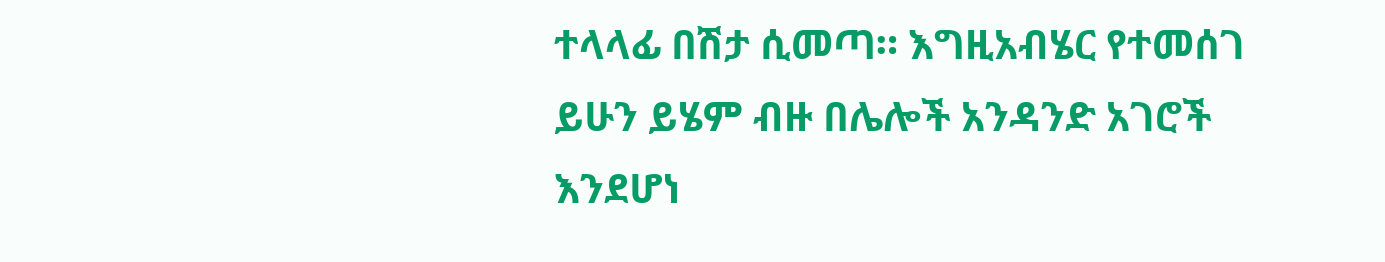ተላላፊ በሽታ ሲመጣ። እግዚአብሄር የተመሰገ ይሁን ይሄም ብዙ በሌሎች አንዳንድ አገሮች እንደሆነ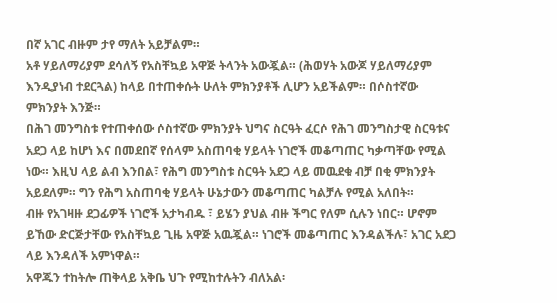በኛ አገር ብዙም ታየ ማለት አይቻልም።
አቶ ሃይለማሪያም ደሳለኝ የአስቸኳይ አዋጅ ትላንት አውጇል። (ሕወሃት አውጆ ሃይለማሪያም እንዲያነብ ተደርጓል) ከላይ በተጠቀሱት ሁለት ምክንያቶች ሊሆን አይችልም። በሶስተኛው ምክንያት እንጅ።
በሕገ መንግስቱ የተጠቀሰው ሶስተኛው ምክንያት ህግና ስርዓት ፈርሶ የሕገ መንግስታዊ ስርዓቱና አደጋ ላይ ከሆነ እና በመደበኛ የሰላም አስጠባቂ ሃይላት ነገሮች መቆጣጠር ካቃጣቸው የሚል ነው። እዚህ ላይ ልብ እንበል፣ የሕግ መንግስቱ ስርዓት አደጋ ላይ መዉደቁ ብቻ በቂ ምክንያት አይደለም። ግን የሕግ አስጠባቂ ሃይላት ሁኔታውን መቆጣጠር ካልቻሉ የሚል አለበት።
ብዙ የአገዛዙ ደጋፊዎች ነገሮች አታካብዱ ፣ ይሄን ያህል ብዙ ችግር የለም ሲሉን ነበር። ሆኖም ይኸው ድርጅታቸው የአስቸኳይ ጊዜ አዋጅ አዉጇል። ነገሮች መቆጣጠር እንዳልችሉ፣ አገር አደጋ ላይ እንዳለች አምነዋል።
አዋጁን ተከትሎ ጠቅላይ አቅቤ ህጉ የሚከተሉትን ብለአል፡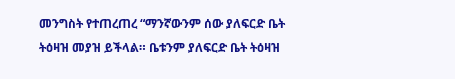መንግስት የተጠረጠረ “ማንኛውንም ሰው ያለፍርድ ቤት ትዕዛዝ መያዝ ይችላል። ቤቱንም ያለፍርድ ቤት ትዕዛዝ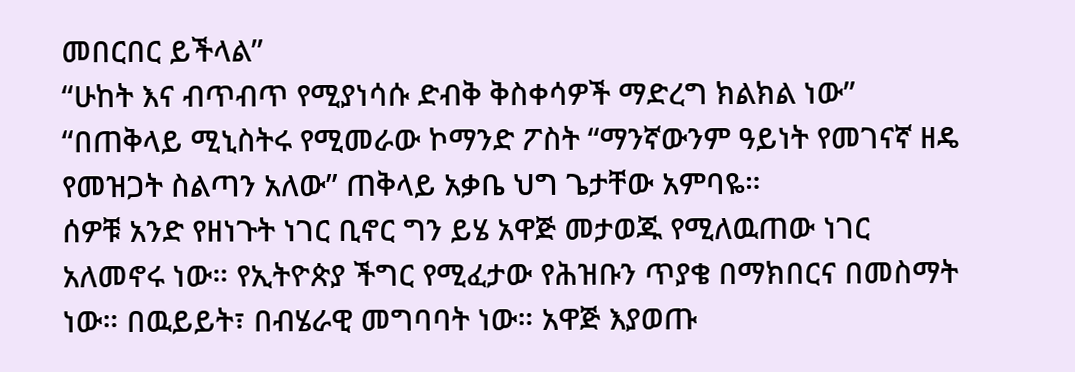መበርበር ይችላል”
“ሁከት እና ብጥብጥ የሚያነሳሱ ድብቅ ቅስቀሳዎች ማድረግ ክልክል ነው”
“በጠቅላይ ሚኒስትሩ የሚመራው ኮማንድ ፖስት “ማንኛውንም ዓይነት የመገናኛ ዘዴ የመዝጋት ስልጣን አለው” ጠቅላይ አቃቤ ህግ ጌታቸው አምባዬ።
ሰዎቹ አንድ የዘነጉት ነገር ቢኖር ግን ይሄ አዋጅ መታወጁ የሚለዉጠው ነገር አለመኖሩ ነው። የኢትዮጵያ ችግር የሚፈታው የሕዝቡን ጥያቄ በማክበርና በመስማት ነው። በዉይይት፣ በብሄራዊ መግባባት ነው። አዋጅ እያወጡ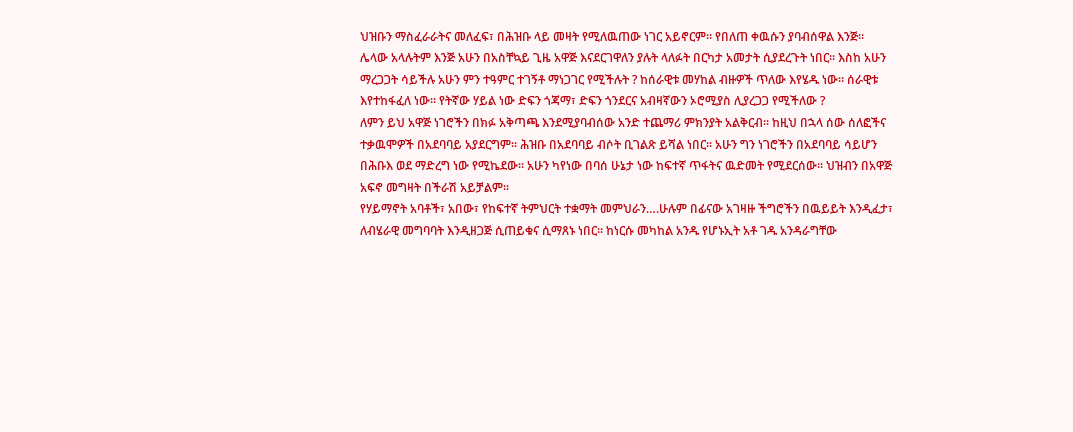ህዝቡን ማስፈራራትና መለፈፍ፣ በሕዝቡ ላይ መዛት የሚለዉጠው ነገር አይኖርም። የበለጠ ቀዉሱን ያባብሰዋል እንጅ።
ሌላው አላሉትም እንጅ አሁን በአስቸኳይ ጊዜ አዋጅ እናደርገዋለን ያሉት ላለፉት በርካታ አመታት ሲያደረጉት ነበር። እስከ አሁን ማረጋጋት ሳይችሉ አሁን ምን ተዓምር ተገኝቶ ማነጋገር የሚችሉት ? ከሰራዊቱ መሃከል ብዙዎች ጥለው እየሄዱ ነው። ሰራዊቱ እየተከፋፈለ ነው። የትኛው ሃይል ነው ድፍን ጎጃማ፣ ድፍን ጎንደርና አብዛኛውን ኦሮሚያስ ሊያረጋጋ የሚችለው ?
ለምን ይህ አዋጅ ነገሮችን በክፉ አቅጣጫ እንደሚያባብሰው አንድ ተጨማሪ ምክንያት አልቅርብ። ከዚህ በኋላ ሰው ሰለፎችና ተቃዉሞዎች በአደባባይ አያደርግም። ሕዝቡ በአደባባይ ብሶት ቢገልጽ ይሻል ነበር። አሁን ግን ነገሮችን በአደባባይ ሳይሆን በሕቡእ ወደ ማድረግ ነው የሚኬደው። አሁን ካየነው በባሰ ሁኔታ ነው ከፍተኛ ጥፋትና ዉድመት የሚደርሰው። ህዝብን በአዋጅ አፍኖ መግዛት በችራሽ አይቻልም።
የሃይማኖት አባቶች፣ አበው፣ የከፍተኛ ትምህርት ተቋማት መምህራን….ሁሉም በፊናው አገዛዙ ችግሮችን በዉይይት እንዲፈታ፣ ለብሄራዊ መግባባት እንዲዘጋጅ ሲጠይቁና ሲማጸኑ ነበር። ከነርሱ መካከል አንዱ የሆኑኢት አቶ ገዱ አንዳራግቸው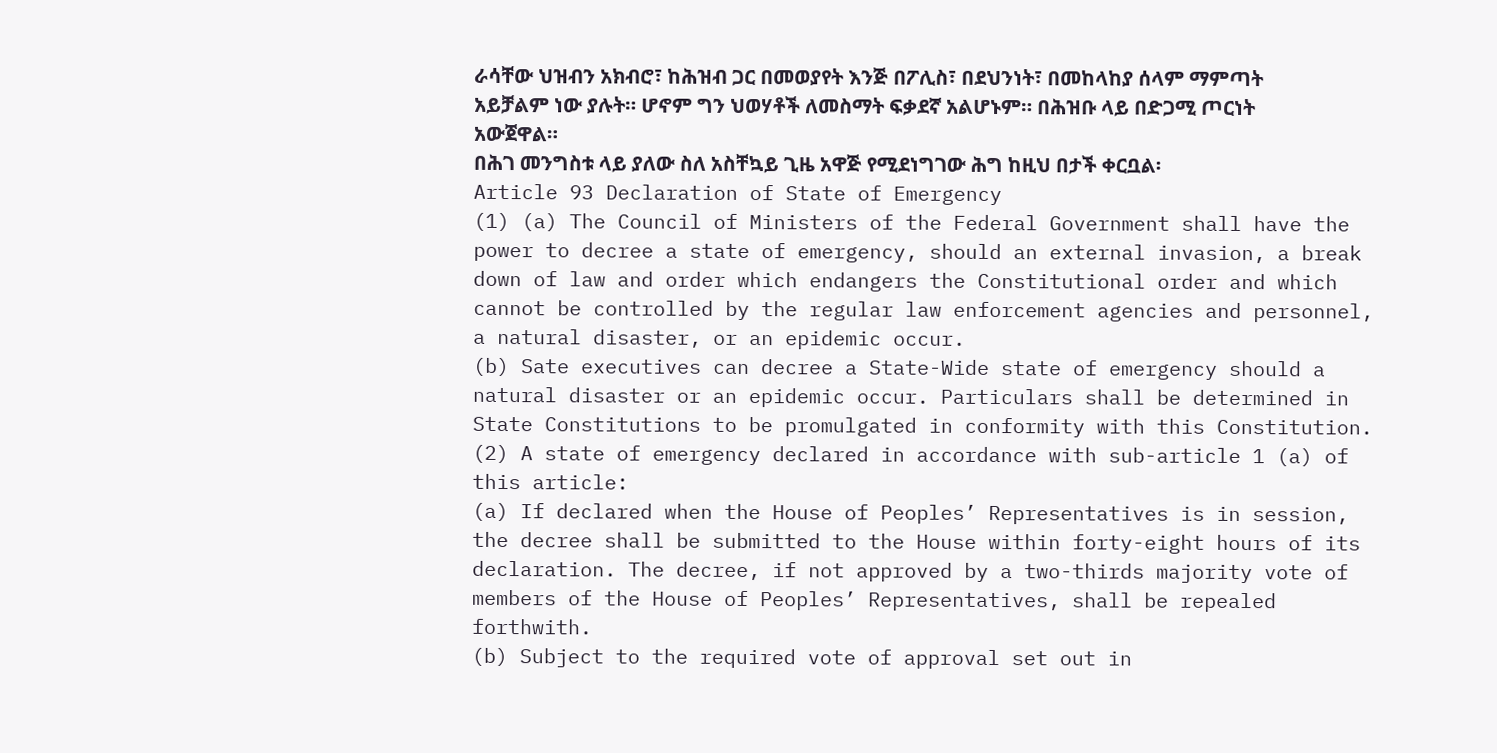ራሳቸው ህዝብን አክብሮ፣ ከሕዝብ ጋር በመወያየት እንጅ በፖሊስ፣ በደህንነት፣ በመከላከያ ሰላም ማምጣት አይቻልም ነው ያሉት። ሆኖም ግን ህወሃቶች ለመስማት ፍቃደኛ አልሆኑም። በሕዝቡ ላይ በድጋሚ ጦርነት አውጀዋል።
በሕገ መንግስቱ ላይ ያለው ስለ አስቸኳይ ጊዜ አዋጅ የሚደነግገው ሕግ ከዚህ በታች ቀርቧል፡
Article 93 Declaration of State of Emergency
(1) (a) The Council of Ministers of the Federal Government shall have the power to decree a state of emergency, should an external invasion, a break down of law and order which endangers the Constitutional order and which cannot be controlled by the regular law enforcement agencies and personnel, a natural disaster, or an epidemic occur.
(b) Sate executives can decree a State-Wide state of emergency should a natural disaster or an epidemic occur. Particulars shall be determined in State Constitutions to be promulgated in conformity with this Constitution.
(2) A state of emergency declared in accordance with sub-article 1 (a) of this article:
(a) If declared when the House of Peoples’ Representatives is in session, the decree shall be submitted to the House within forty-eight hours of its declaration. The decree, if not approved by a two-thirds majority vote of members of the House of Peoples’ Representatives, shall be repealed forthwith.
(b) Subject to the required vote of approval set out in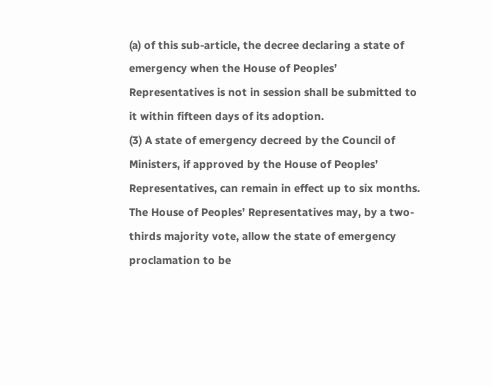(a) of this sub-article, the decree declaring a state of emergency when the House of Peoples’ Representatives is not in session shall be submitted to it within fifteen days of its adoption.
(3) A state of emergency decreed by the Council of Ministers, if approved by the House of Peoples’ Representatives, can remain in effect up to six months. The House of Peoples’ Representatives may, by a two-thirds majority vote, allow the state of emergency proclamation to be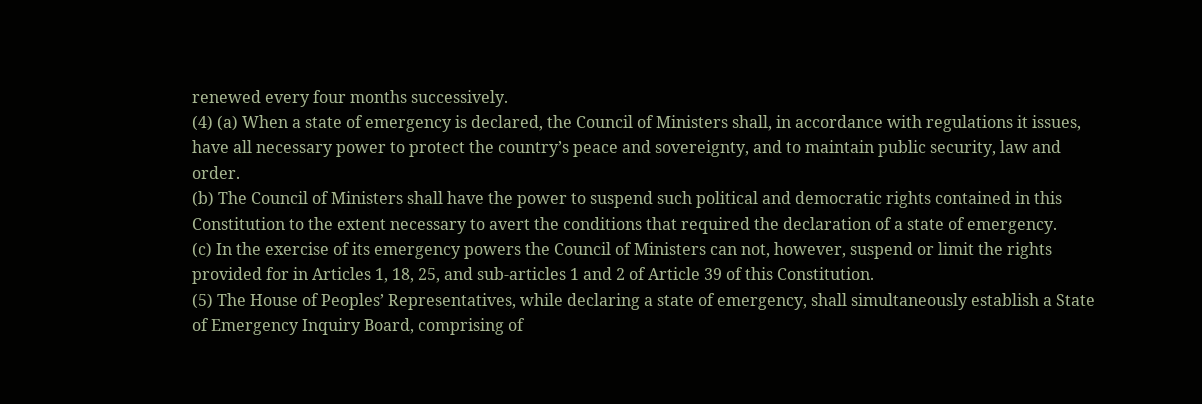renewed every four months successively.
(4) (a) When a state of emergency is declared, the Council of Ministers shall, in accordance with regulations it issues, have all necessary power to protect the country’s peace and sovereignty, and to maintain public security, law and order.
(b) The Council of Ministers shall have the power to suspend such political and democratic rights contained in this Constitution to the extent necessary to avert the conditions that required the declaration of a state of emergency.
(c) In the exercise of its emergency powers the Council of Ministers can not, however, suspend or limit the rights provided for in Articles 1, 18, 25, and sub-articles 1 and 2 of Article 39 of this Constitution.
(5) The House of Peoples’ Representatives, while declaring a state of emergency, shall simultaneously establish a State of Emergency Inquiry Board, comprising of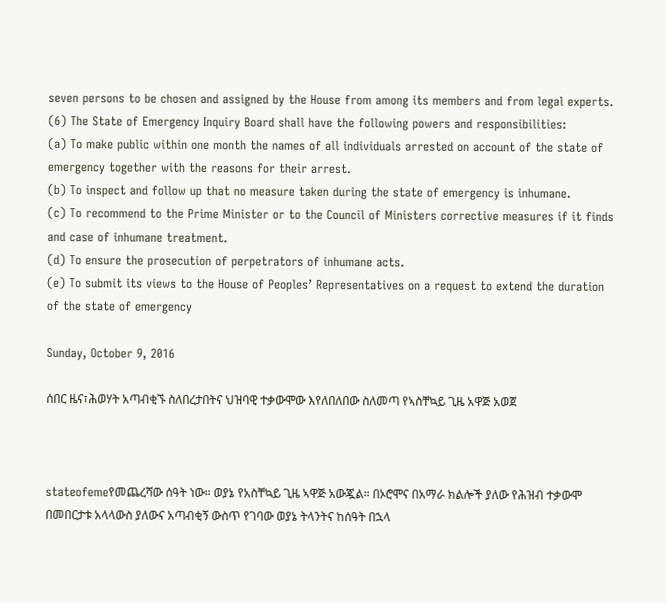seven persons to be chosen and assigned by the House from among its members and from legal experts.
(6) The State of Emergency Inquiry Board shall have the following powers and responsibilities:
(a) To make public within one month the names of all individuals arrested on account of the state of emergency together with the reasons for their arrest.
(b) To inspect and follow up that no measure taken during the state of emergency is inhumane.
(c) To recommend to the Prime Minister or to the Council of Ministers corrective measures if it finds and case of inhumane treatment.
(d) To ensure the prosecution of perpetrators of inhumane acts.
(e) To submit its views to the House of Peoples’ Representatives on a request to extend the duration of the state of emergency

Sunday, October 9, 2016

ሰበር ዜና፣ሕወሃት አጣብቂኙ ስለበረታበትና ህዝባዊ ተቃውሞው እየለበለበው ስለመጣ የኣስቸኳይ ጊዜ አዋጅ አወጀ



stateofemeየመጨረሻው ሰዓት ነው። ወያኔ የአስቸኳይ ጊዜ ኣዋጅ አውጇል። በኦሮሞና በአማራ ክልሎች ያለው የሕዝብ ተቃውሞ በመበርታቱ አላላውስ ያለውና አጣብቂኝ ውስጥ የገባው ወያኔ ትላንትና ከሰዓት በኋላ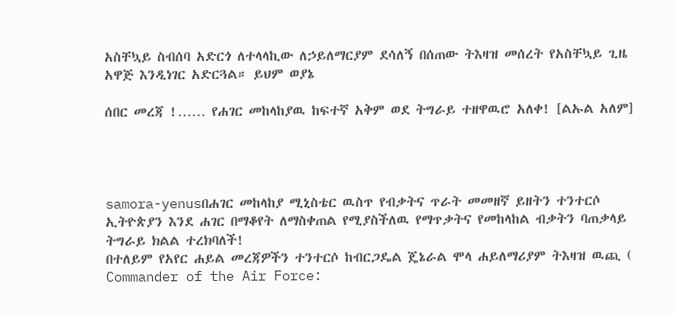አስቸኳይ ስብሰባ አድርጎ ለተላላኪው ለኃይለማርያም ደሳለኝ በሰጠው ትእዛዝ መሰረት የአስቸኳይ ጊዜ አዋጅ እንዲነገር አድርጓል። ይህም ወያኔ

ሰበር መረጃ !…… የሐገር መከላከያዉ ከፍተኛ አቅም ወደ ትግራይ ተዘዋዉሮ አለቀ! [ልኡል አለም]




samora-yenusበሐገር መከላከያ ሚኒስቴር ዉስጥ የብቃትና ጥራት መመዘኛ ይዘትን ተንተርሶ ኢትዮጵያን እንደ ሐገር በማቆየት ለማስቀጠል የሚያስችለዉ የማጥቃትና የመከላከል ብቃትን ባጠቃላይ ትግራይ ክልል ተረክባለች!
በተለይም የአየር ሐይል መረጃዎችን ተንተርሶ ከብርጋዴል ጄኔራል ሞላ ሐይለማሪያም ትእዛዝ ዉጪ ( Commander of the Air Force: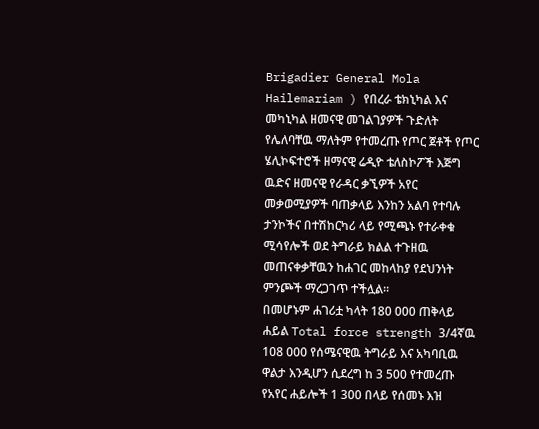Brigadier General Mola Hailemariam ) የበረራ ቴክኒካል እና መካኒካል ዘመናዊ መገልገያዎች ጉድለት የሌለባቸዉ ማለትም የተመረጡ የጦር ጀቶች የጦር ሄሊኮፍተሮች ዘማናዊ ሬዲዮ ቴለስኮፖች እጅግ ዉድና ዘመናዊ የራዳር ቃኚዎች አየር መቃወሚያዎች ባጠቃላይ እንከን አልባ የተባሉ ታንኮችና በተሽከርካሪ ላይ የሚጫኑ የተራቀቁ ሚሳየሎች ወደ ትግራይ ክልል ተጉዘዉ መጠናቀቃቸዉን ከሐገር መከላከያ የደህንነት ምንጮች ማረጋገጥ ተችሏል።
በመሆኑም ሐገሪቷ ካላት 180 000 ጠቅላይ ሐይል Total force strength 3/4ኛዉ 108 000 የሰሜናዊዉ ትግራይ እና አካባቢዉ ዋልታ እንዲሆን ሲደረግ ከ 3 500 የተመረጡ የአየር ሐይሎች 1 300 በላይ የሰመኑ እዝ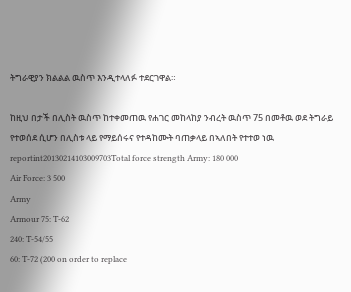ትግራዊያን ክልልል ዉስጥ እንዲተላለፉ ተደርገዋል።

ከዚህ በታች በሊስት ዉስጥ ከተቀመጠዉ የሐገር መከላከያ ንብረት ዉስጥ 75 በመቶዉ ወደ ትግራይ የተወሰደ ሲሆን በሊስቱ ላይ የማይሰሩና የተዳከሙት ባጠቃላይ በኣለበት የተተወ ነዉ
reportint20130214103009703Total force strength Army: 180 000
Air Force: 3 500
Army
Armour 75: T-62
240: T-54/55
60: T-72 (200 on order to replace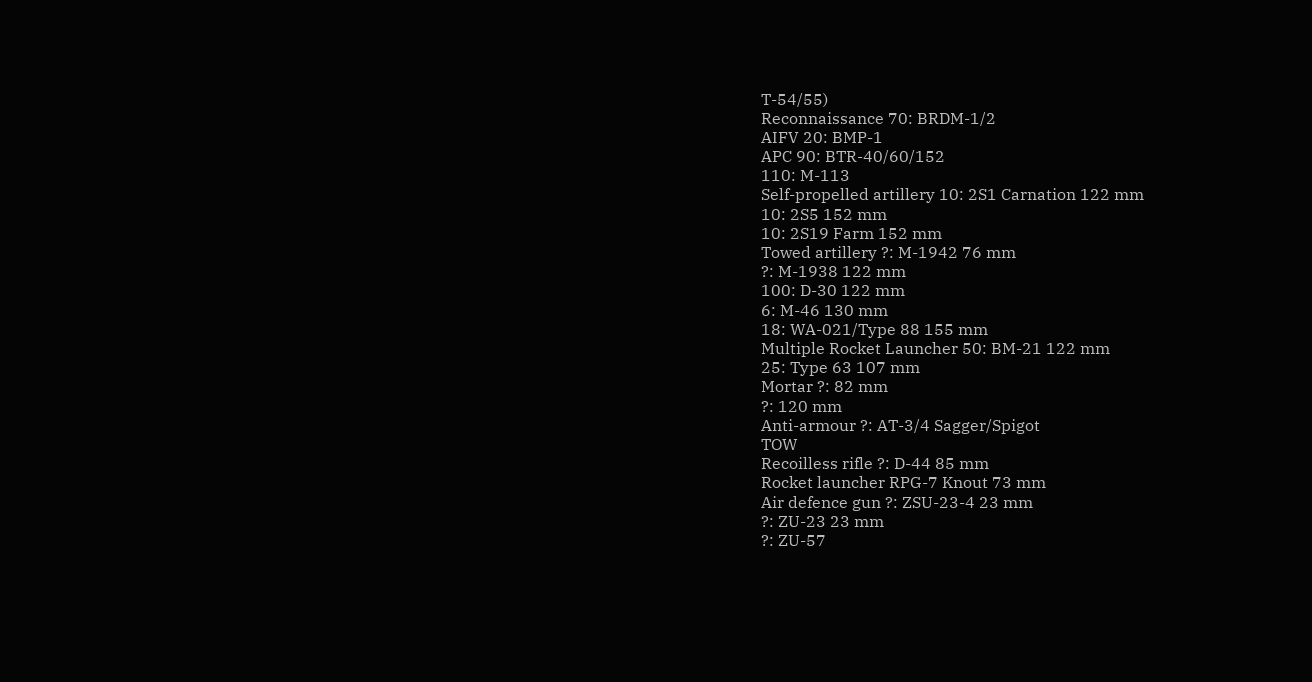T-54/55)
Reconnaissance 70: BRDM-1/2
AIFV 20: BMP-1
APC 90: BTR-40/60/152
110: M-113
Self-propelled artillery 10: 2S1 Carnation 122 mm
10: 2S5 152 mm
10: 2S19 Farm 152 mm
Towed artillery ?: M-1942 76 mm
?: M-1938 122 mm
100: D-30 122 mm
6: M-46 130 mm
18: WA-021/Type 88 155 mm
Multiple Rocket Launcher 50: BM-21 122 mm
25: Type 63 107 mm
Mortar ?: 82 mm
?: 120 mm
Anti-armour ?: AT-3/4 Sagger/Spigot
TOW
Recoilless rifle ?: D-44 85 mm
Rocket launcher RPG-7 Knout 73 mm
Air defence gun ?: ZSU-23-4 23 mm
?: ZU-23 23 mm
?: ZU-57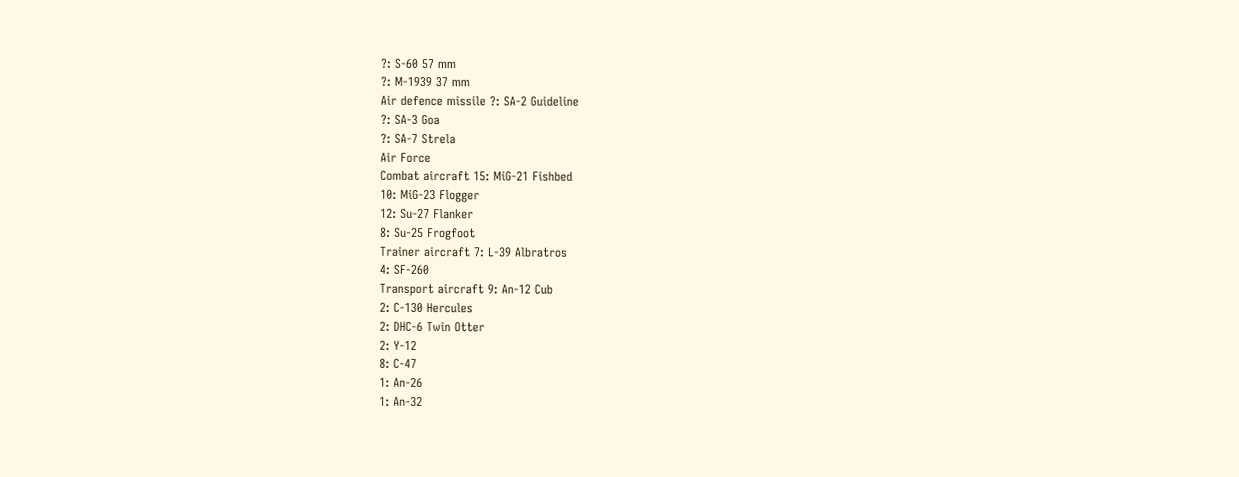?: S-60 57 mm
?: M-1939 37 mm
Air defence missile ?: SA-2 Guideline
?: SA-3 Goa
?: SA-7 Strela
Air Force
Combat aircraft 15: MiG-21 Fishbed
10: MiG-23 Flogger
12: Su-27 Flanker
8: Su-25 Frogfoot
Trainer aircraft 7: L-39 Albratros
4: SF-260
Transport aircraft 9: An-12 Cub
2: C-130 Hercules
2: DHC-6 Twin Otter
2: Y-12
8: C-47
1: An-26
1: An-32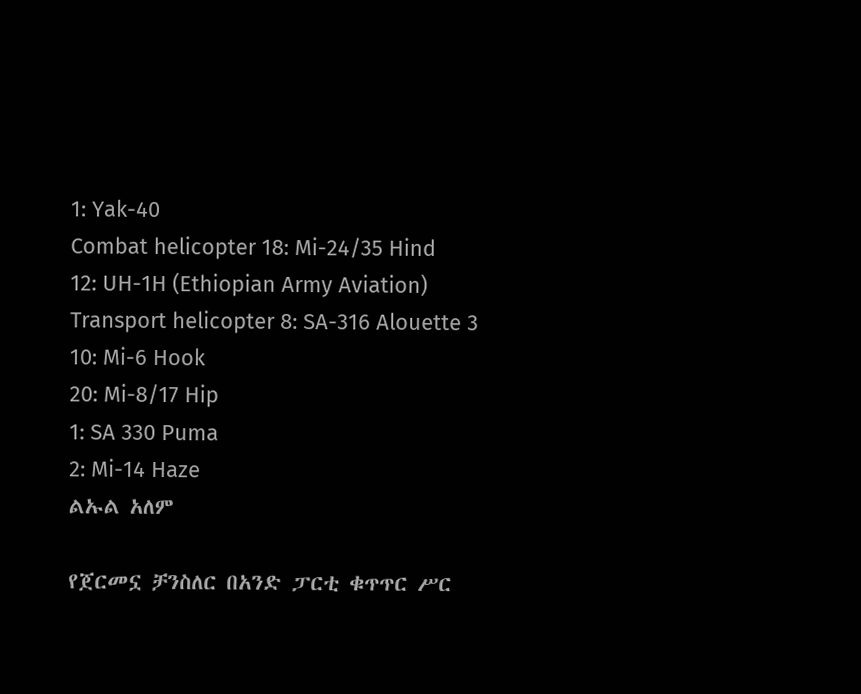1: Yak-40
Combat helicopter 18: Mi-24/35 Hind
12: UH-1H (Ethiopian Army Aviation)
Transport helicopter 8: SA-316 Alouette 3
10: Mi-6 Hook
20: Mi-8/17 Hip
1: SA 330 Puma
2: Mi-14 Haze
ልኡል አለም

የጀርመኗ ቻንስለር በአንድ ፓርቲ ቁጥጥር ሥር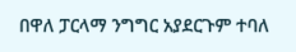በዋለ ፓርላማ ንግግር አያደርጉም ተባለ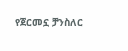የጀርመኗ ቻንስለር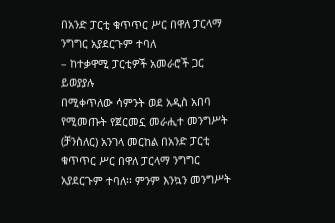በአንድ ፓርቲ ቁጥጥር ሥር በዋለ ፓርላማ ንግግር አያደርጉም ተባለ
– ከተቃዋሚ ፓርቲዎች አመራሮች ጋር ይወያያሉ
በሚቀጥለው ሳምንት ወደ አዲስ አበባ የሚመጡት የጀርመኗ መራሒተ መንግሥት (ቻንስለር) አንገላ መርከል በአንድ ፓርቲ ቁጥጥር ሥር በዋለ ፓርላማ ንግግር አያደርጉም ተባለ፡፡ ምንም እንኳን መንግሥት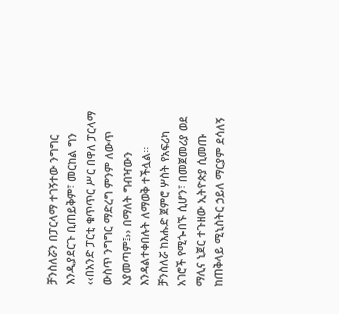ቻንስለሯን በፓርላማ ተገኝተው ንግግር እንዲያደርጉ ቢጠይቅም፣ መርከል ግን ‹‹በአንድ ፓርቲ ቁጥጥር ሥር በዋለ ፓርላማ ውስጥ ንግግር ማድረግ ምንም ለውጥ አያመጣም፤›› በማለት ግብዣውን እንዳልተቀበሉት ለማወቅ ተችሏል፡፡
ቻንስለሯ ከእሑድ ጀምሮ ሦስት የአፍሪካ አገሮች የሚጐበኙ ሲሆን፣ በመጀመሪያ ወደ ማሊና ኒጀር ተጉዘው ኢትዮጵያ ሲመጡ ከጠቅላይ ሚኒስትር ኃይለ ማርያም ደሳለኝ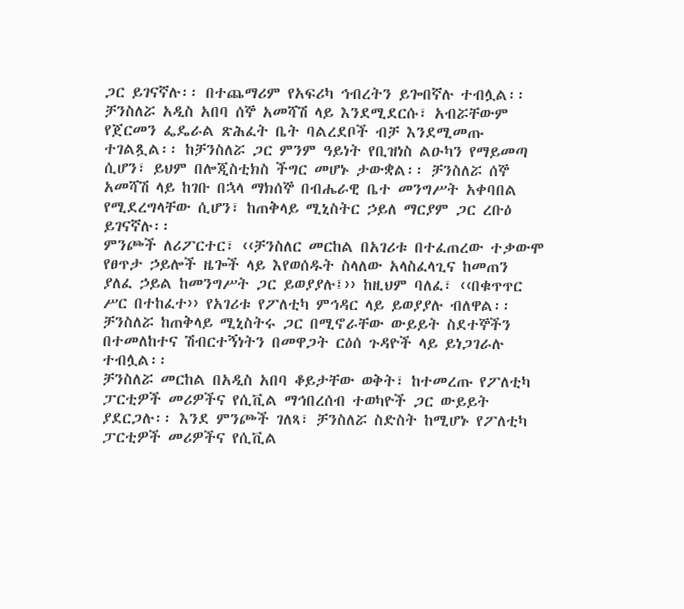ጋር ይገናኛሉ፡፡ በተጨማሪም የአፍሪካ ኅብረትን ይጐበኛሉ ተብሏል፡፡ ቻንስለሯ አዲስ አበባ ሰኞ አመሻሽ ላይ እንደሚደርሱ፣ አብሯቸውም የጀርመን ፌዴራል ጽሕፈት ቤት ባልረደቦች ብቻ እንደሚመጡ ተገልጿል፡፡ ከቻንስለሯ ጋር ምንም ዓይነት የቢዝነስ ልዑካን የማይመጣ ሲሆን፣ ይህም በሎጂስቲክስ ችግር መሆኑ ታውቋል፡፡ ቻንስለሯ ሰኞ አመሻሽ ላይ ከገቡ በኋላ ማክሰኞ በብሔራዊ ቤተ መንግሥት አቀባበል የሚደረግላቸው ሲሆን፣ ከጠቅላይ ሚኒስትር ኃይለ ማርያም ጋር ረቡዕ ይገናኛሉ፡፡
ምንጮች ለሪፖርተር፣ ‹‹ቻንስለር መርከል በአገሪቱ በተፈጠረው ተቃውሞ የፀጥታ ኃይሎች ዜጐች ላይ እየወሰዱት ስላለው አላስፈላጊና ከመጠን ያለፈ ኃይል ከመንግሥት ጋር ይወያያሉ፤›› ከዚህም ባለፈ፣ ‹‹በቁጥጥር ሥር በተከፈተ›› የአገሪቱ የፖለቲካ ምኅዳር ላይ ይወያያሉ ብለዋል፡፡ ቻንስለሯ ከጠቅላይ ሚኒስትሩ ጋር በሚኖራቸው ውይይት ስደተኞችን በተመለከተና ሽብርተኝነትን በመዋጋት ርዕሰ ጉዳዮች ላይ ይነጋገራሉ ተብሏል፡፡
ቻንስለሯ መርከል በአዲስ አበባ ቆይታቸው ወቅት፣ ከተመረጡ የፖለቲካ ፓርቲዎች መሪዎችና የሲቪል ማኅበረሰብ ተወካዮች ጋር ውይይት ያደርጋሉ፡፡ እንደ ምንጮች ገለጻ፣ ቻንስለሯ ስድስት ከሚሆኑ የፖለቲካ ፓርቲዎች መሪዎችና የሲቪል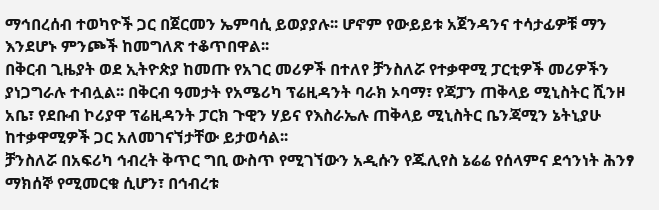ማኅበረሰብ ተወካዮች ጋር በጀርመን ኤምባሲ ይወያያሉ፡፡ ሆኖም የውይይቱ አጀንዳንና ተሳታፊዎቹ ማን እንደሆኑ ምንጮች ከመግለጽ ተቆጥበዋል፡፡
በቅርብ ጊዜያት ወደ ኢትዮጵያ ከመጡ የአገር መሪዎች በተለየ ቻንስለሯ የተቃዋሚ ፓርቲዎች መሪዎችን ያነጋግራሉ ተብሏል፡፡ በቅርብ ዓመታት የአሜሪካ ፕሬዚዳንት ባራክ ኦባማ፣ የጃፓን ጠቅላይ ሚኒስትር ሺንዞ አቤ፣ የደቡብ ኮሪያዋ ፕሬዚዳንት ፓርክ ጉዊን ሃይና የእስራኤሉ ጠቅላይ ሚኒስትር ቤንጃሚን ኔትኒያሁ ከተቃዋሚዎች ጋር አለመገናኘታቸው ይታወሳል፡፡
ቻንስለሯ በአፍሪካ ኅብረት ቅጥር ግቢ ውስጥ የሚገኘውን አዲሱን የጁሊየስ ኔሬሬ የሰላምና ደኅንነት ሕንፃ ማክሰኞ የሚመርቁ ሲሆን፣ በኅብረቱ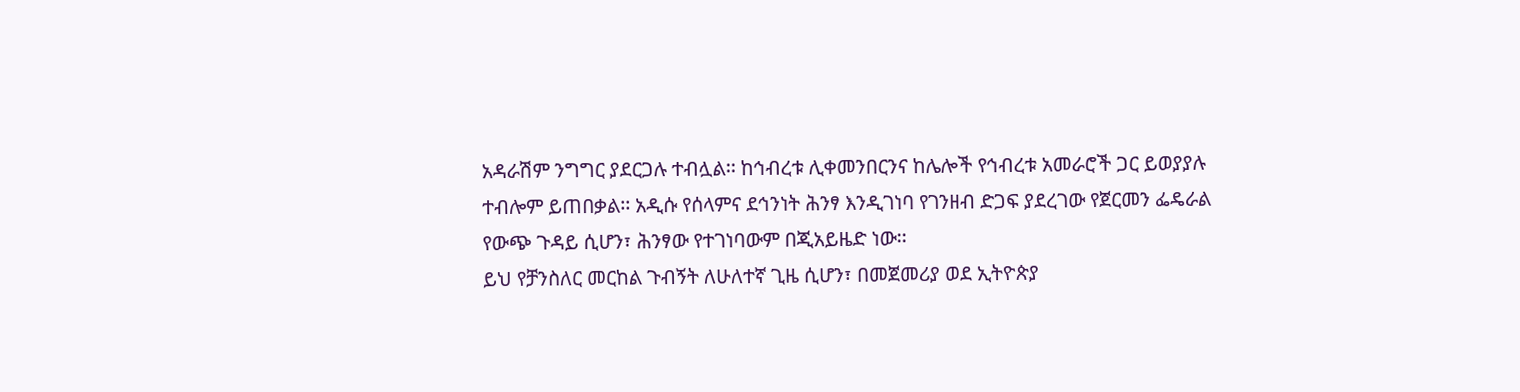አዳራሽም ንግግር ያደርጋሉ ተብሏል፡፡ ከኅብረቱ ሊቀመንበርንና ከሌሎች የኅብረቱ አመራሮች ጋር ይወያያሉ ተብሎም ይጠበቃል፡፡ አዲሱ የሰላምና ደኅንነት ሕንፃ እንዲገነባ የገንዘብ ድጋፍ ያደረገው የጀርመን ፌዴራል የውጭ ጉዳይ ሲሆን፣ ሕንፃው የተገነባውም በጂአይዜድ ነው፡፡
ይህ የቻንስለር መርከል ጉብኝት ለሁለተኛ ጊዜ ሲሆን፣ በመጀመሪያ ወደ ኢትዮጵያ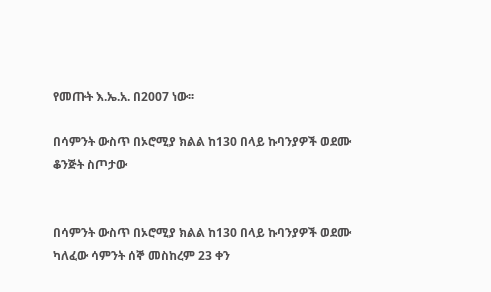የመጡት እ.ኤ.አ. በ2007 ነው፡፡

በሳምንት ውስጥ በኦሮሚያ ክልል ከ130 በላይ ኩባንያዎች ወደሙ ቆንጅት ስጦታው


በሳምንት ውስጥ በኦሮሚያ ክልል ከ130 በላይ ኩባንያዎች ወደሙ
ካለፈው ሳምንት ሰኞ መስከረም 23 ቀን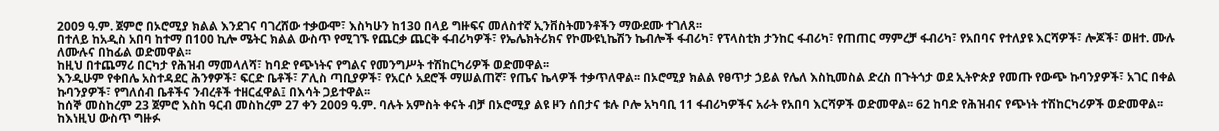2009 ዓ.ም. ጀምሮ በኦሮሚያ ክልል እንደገና ባገረሸው ተቃውሞ፣ እስካሁን ከ130 በላይ ግዙፍና መለስተኛ ኢንቨስትመንቶችን ማውደሙ ተገለጸ፡፡
በተለይ ከአዲስ አበባ ከተማ በ100 ኪሎ ሜትር ክልል ውስጥ የሚገኙ የጨርቃ ጨርቅ ፋብሪካዎች፣ የኤሌክትሪክና የኮሙዩኒኬሽን ኬብሎች ፋብሪካ፣ የፕላስቲክ ታንከር ፋብሪካ፣ የጠጠር ማምረቻ ፋብሪካ፣ የአበባና የተለያዩ እርሻዎች፣ ሎጆች፣ ወዘተ. ሙሉ ለሙሉና በከፊል ወድመዋል፡፡
ከዚህ በተጨማሪ በርካታ የሕዝብ ማመላለሻ፣ ከባድ የጭነትና የግልና የመንግሥት ተሽከርካሪዎች ወድመዋል፡፡
እንዲሁም የቀበሌ አስተዳደር ሕንፃዎች፣ ፍርድ ቤቶች፣ ፖሊስ ጣቢያዎች፣ የአርሶ አደሮች ማሠልጠኛ፣ የጤና ኬላዎች ተቃጥለዋል፡፡ በኦሮሚያ ክልል የፀጥታ ኃይል የሌለ እስኪመስል ድረስ በጉትጎታ ወደ ኢትዮጵያ የመጡ የውጭ ኩባንያዎች፣ አገር በቀል ኩባንያዎች፣ የግለሰብ ቤቶችና ንብረቶች ተዘርፈዋል፤ በእሳት ጋይተዋል፡፡
ከሰኞ መስከረም 23 ጀምሮ እስከ ዓርብ መስከረም 27 ቀን 2009 ዓ.ም. ባሉት አምስት ቀናት ብቻ በኦሮሚያ ልዩ ዞን ሰበታና ቱሉ ቦሎ አካባቢ 11 ፋብሪካዎችና አራት የአበባ እርሻዎች ወድመዋል፡፡ 62 ከባድ የሕዝብና የጭነት ተሽከርካሪዎች ወድመዋል፡፡ ከእነዚህ ውስጥ ግዙፉ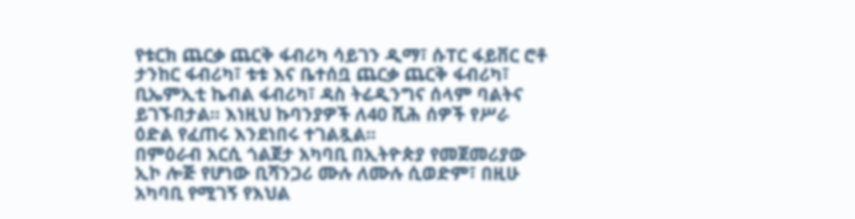የቱርክ ጨርቃ ጨርቅ ፋብሪካ ሳይገን ዲማ፣ ሱፐር ፋይቨር ሮቶ ታንከር ፋብሪካ፣ ቱቱ እና ቤተሰቧ ጨርቃ ጨርቅ ፋብሪካ፣ ቢኤምኢቲ ኬብል ፋብሪካ፣ ዳስ ትሬዲንግና ሰላም ባልትና ይገኙበታል፡፡ እነዚህ ኩባንያዎች ለ40 ሺሕ ሰዎች የሥራ ዕድል የፈጠሩ እንደነበሩ ተገልጿል፡፡
በምዕራብ አርሲ ጎልጀታ አካባቢ በኢትዮጵያ የመጀመሪያው ኢኮ ሎጅ የሆነው ቢሻንጋሪ ሙሉ ለሙሉ ሲወድም፣ በዚሁ አካባቢ የሚገኝ የእህል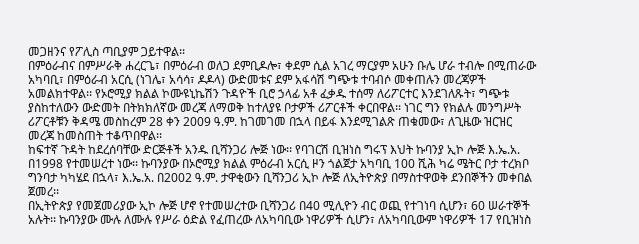መጋዘንና የፖሊስ ጣቢያም ጋይተዋል፡፡
በምዕራብና በምሥራቅ ሐረርጌ፣ በምዕራብ ወለጋ ደምቢዶሎ፣ ቀደም ሲል አገረ ማርያም አሁን ቡሌ ሆራ ተብሎ በሚጠራው አካባቢ፣ በምዕራብ አርሲ (ነገሌ፣ አሳሳ፣ ዶዶላ) ውድመቱና ደም አፋሳሽ ግጭቱ ተባብሶ መቀጠሉን መረጃዎች አመልክተዋል፡፡ የኦሮሚያ ክልል ኮሙዩኒኬሽን ጉዳዮች ቢሮ ኃላፊ አቶ ፈቃዱ ተሰማ ለሪፖርተር እንደገለጹት፣ ግጭቱ ያስከተለውን ውድመት በትክክለኛው መረጃ ለማወቅ ከተለያዩ ቦታዎች ሪፖርቶች ቀርበዋል፡፡ ነገር ግን የክልሉ መንግሥት ሪፖርቶቹን ቅዳሜ መስከረም 28 ቀን 2009 ዓ.ም. ከገመገመ በኋላ በይፋ እንደሚገልጽ ጠቁመው፣ ለጊዜው ዝርዝር መረጃ ከመስጠት ተቆጥበዋል፡፡
ከፍተኛ ጉዳት ከደረሰባቸው ድርጅቶች አንዱ ቢሻንጋሪ ሎጅ ነው፡፡ የባገርሽ ቢዝነስ ግሩፕ እህት ኩባንያ ኢኮ ሎጅ እ.ኤ.አ. በ1998 የተመሠረተ ነው፡፡ ኩባንያው በኦሮሚያ ክልል ምዕራብ አርሲ ዞን ጎልጀታ አካባቢ 100 ሺሕ ካሬ ሜትር ቦታ ተረክቦ ግንባታ ካካሄደ በኋላ፣ እ.ኤ.አ. በ2002 ዓ.ም. ታዋቂውን ቢሻንጋሪ ኢኮ ሎጅ ለኢትዮጵያ በማስተዋወቅ ደንበኞችን መቀበል ጀመረ፡፡
በኢትዮጵያ የመጀመሪያው ኢኮ ሎጅ ሆኖ የተመሠረተው ቢሻንጋሪ በ40 ሚሊዮን ብር ወጪ የተገነባ ሲሆን፣ 60 ሠራተኞች አሉት፡፡ ኩባንያው ሙሉ ለሙሉ የሥራ ዕድል የፈጠረው ለአካባቢው ነዋሪዎች ሲሆን፣ ለአካባቢውም ነዋሪዎች 17 የቢዝነስ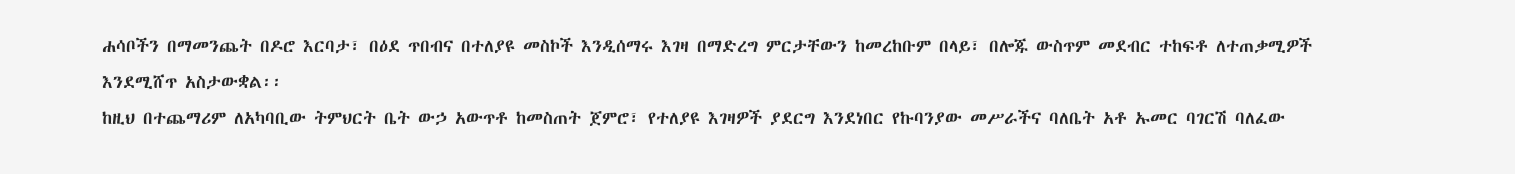ሐሳቦችን በማመንጨት በዶሮ እርባታ፣ በዕደ ጥበብና በተለያዩ መስኮች እንዲሰማሩ እገዛ በማድረግ ምርታቸውን ከመረከቡም በላይ፣ በሎጁ ውስጥም መደብር ተከፍቶ ለተጠቃሚዎች እንደሚሸጥ አስታውቋል፡፡
ከዚህ በተጨማሪም ለአካባቢው ትምህርት ቤት ውኃ አውጥቶ ከመስጠት ጀምሮ፣ የተለያዩ እገዛዎች ያደርግ እንደነበር የኩባንያው መሥራችና ባለቤት አቶ ኡመር ባገርሽ ባለፈው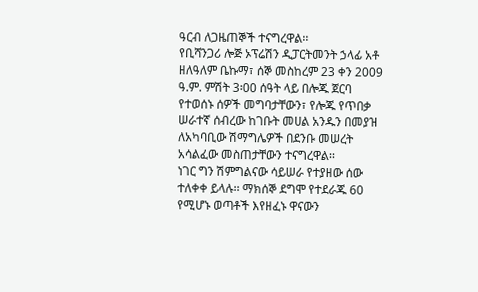ዓርብ ለጋዜጠኞች ተናግረዋል፡፡
የቢሻንጋሪ ሎጅ ኦፕሬሽን ዲፓርትመንት ኃላፊ አቶ ዘለዓለም ቤኩማ፣ ሰኞ መስከረም 23 ቀን 2009 ዓ.ም. ምሽት 3፡00 ሰዓት ላይ በሎጁ ጀርባ የተወሰኑ ሰዎች መግባታቸውን፣ የሎጁ የጥበቃ ሠራተኛ ሰብረው ከገቡት መሀል አንዱን በመያዝ ለአካባቢው ሽማግሌዎች በደንቡ መሠረት አሳልፈው መስጠታቸውን ተናግረዋል፡፡
ነገር ግን ሽምግልናው ሳይሠራ የተያዘው ሰው ተለቀቀ ይላሉ፡፡ ማክሰኞ ደግሞ የተደራጁ 60 የሚሆኑ ወጣቶች እየዘፈኑ ዋናውን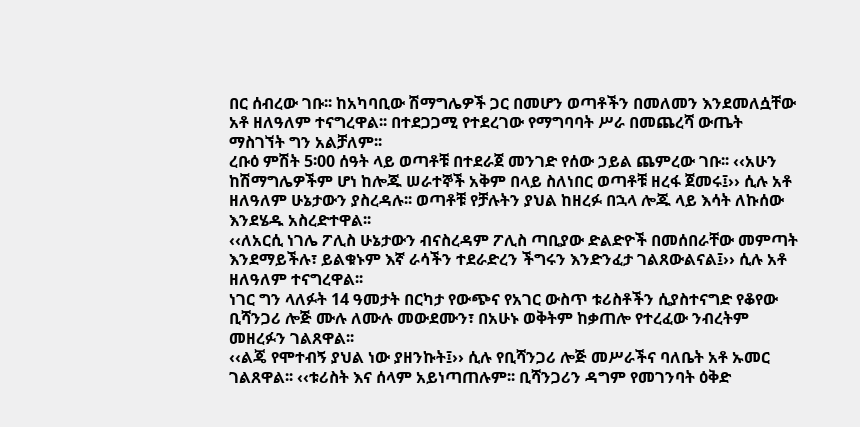በር ሰብረው ገቡ፡፡ ከአካባቢው ሽማግሌዎች ጋር በመሆን ወጣቶችን በመለመን እንደመለሷቸው አቶ ዘለዓለም ተናግረዋል፡፡ በተደጋጋሚ የተደረገው የማግባባት ሥራ በመጨረሻ ውጤት ማስገኘት ግን አልቻለም፡፡
ረቡዕ ምሽት 5፡00 ሰዓት ላይ ወጣቶቹ በተደራጀ መንገድ የሰው ኃይል ጨምረው ገቡ፡፡ ‹‹አሁን ከሽማግሌዎችም ሆነ ከሎጁ ሠራተኞች አቅም በላይ ስለነበር ወጣቶቹ ዘረፋ ጀመሩ፤›› ሲሉ አቶ ዘለዓለም ሁኔታውን ያስረዳሉ፡፡ ወጣቶቹ የቻሉትን ያህል ከዘረፉ በኋላ ሎጁ ላይ እሳት ለኩሰው እንደሄዱ አስረድተዋል፡፡
‹‹ለአርሲ ነገሌ ፖሊስ ሁኔታውን ብናስረዳም ፖሊስ ጣቢያው ድልድዮች በመሰበራቸው መምጣት እንደማይችሉ፣ ይልቁኑም እኛ ራሳችን ተደራድረን ችግሩን እንድንፈታ ገልጸውልናል፤›› ሲሉ አቶ ዘለዓለም ተናግረዋል፡፡
ነገር ግን ላለፉት 14 ዓመታት በርካታ የውጭና የአገር ውስጥ ቱሪስቶችን ሲያስተናግድ የቆየው ቢሻንጋሪ ሎጅ ሙሉ ለሙሉ መውደሙን፣ በአሁኑ ወቅትም ከቃጠሎ የተረፈው ንብረትም መዘረፉን ገልጸዋል፡፡
‹‹ልጄ የሞተብኝ ያህል ነው ያዘንኩት፤›› ሲሉ የቢሻንጋሪ ሎጅ መሥራችና ባለቤት አቶ ኡመር ገልጸዋል፡፡ ‹‹ቱሪስት እና ሰላም አይነጣጠሉም፡፡ ቢሻንጋሪን ዳግም የመገንባት ዕቅድ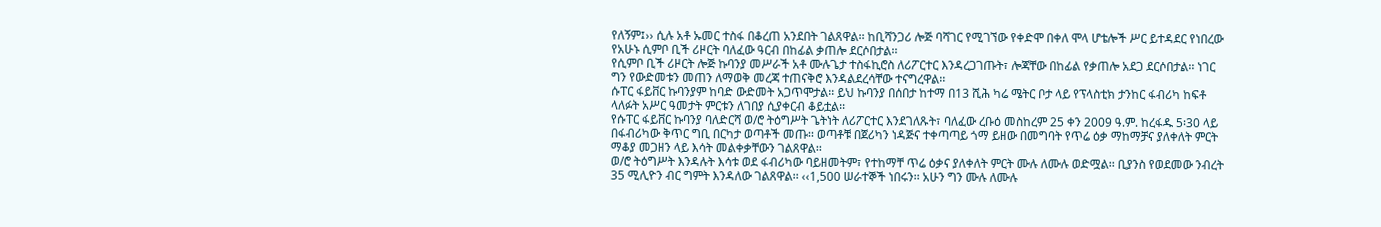የለኝም፤›› ሲሉ አቶ ኡመር ተስፋ በቆረጠ አንደበት ገልጸዋል፡፡ ከቢሻንጋሪ ሎጅ ባሻገር የሚገኘው የቀድሞ በቀለ ሞላ ሆቴሎች ሥር ይተዳደር የነበረው የአሁኑ ሲምቦ ቢች ሪዞርት ባለፈው ዓርብ በከፊል ቃጠሎ ደርሶበታል፡፡
የሲምቦ ቢች ሪዞርት ሎጅ ኩባንያ መሥራች አቶ ሙሉጌታ ተስፋኪሮስ ለሪፖርተር እንዳረጋገጡት፣ ሎጃቸው በከፊል የቃጠሎ አደጋ ደርሶበታል፡፡ ነገር ግን የውድመቱን መጠን ለማወቅ መረጃ ተጠናቅሮ እንዳልደረሳቸው ተናግረዋል፡፡
ሱፐር ፋይቨር ኩባንያም ከባድ ውድመት አጋጥሞታል፡፡ ይህ ኩባንያ በሰበታ ከተማ በ13 ሺሕ ካሬ ሜትር ቦታ ላይ የፕላስቲክ ታንከር ፋብሪካ ከፍቶ ላለፉት አሥር ዓመታት ምርቱን ለገበያ ሲያቀርብ ቆይቷል፡፡
የሱፐር ፋይቨር ኩባንያ ባለድርሻ ወ/ሮ ትዕግሥት ጌትነት ለሪፖርተር እንደገለጹት፣ ባለፈው ረቡዕ መስከረም 25 ቀን 2009 ዓ.ም. ከረፋዱ 5፡30 ላይ በፋብሪካው ቅጥር ግቢ በርካታ ወጣቶች መጡ፡፡ ወጣቶቹ በጀሪካን ነዳጅና ተቀጣጣይ ጎማ ይዘው በመግባት የጥሬ ዕቃ ማከማቻና ያለቀለት ምርት ማቆያ መጋዘን ላይ እሳት መልቀቃቸውን ገልጸዋል፡፡
ወ/ሮ ትዕግሥት እንዳሉት እሳቱ ወደ ፋብሪካው ባይዘመትም፣ የተከማቸ ጥሬ ዕቃና ያለቀለት ምርት ሙሉ ለሙሉ ወድሟል፡፡ ቢያንስ የወደመው ንብረት 35 ሚሊዮን ብር ግምት እንዳለው ገልጸዋል፡፡ ‹‹1,500 ሠራተኞች ነበሩን፡፡ አሁን ግን ሙሉ ለሙሉ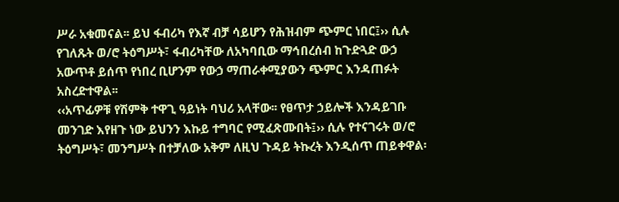ሥራ አቁመናል፡፡ ይህ ፋብሪካ የእኛ ብቻ ሳይሆን የሕዝብም ጭምር ነበር፤›› ሲሉ የገለጹት ወ/ሮ ትዕግሥት፣ ፋብሪካቸው ለአካባቢው ማኅበረሰብ ከጉድጓድ ውኃ አውጥቶ ይሰጥ የነበረ ቢሆንም የውኃ ማጠራቀሚያውን ጭምር እንዳጠፉት አስረድተዋል፡፡
‹‹አጥፊዎቹ የሽምቅ ተዋጊ ዓይነት ባህሪ አላቸው፡፡ የፀጥታ ኃይሎች እንዳይገቡ መንገድ እየዘጉ ነው ይህንን እኩይ ተግባር የሚፈጽሙበት፤›› ሲሉ የተናገሩት ወ/ሮ ትዕግሥት፣ መንግሥት በተቻለው አቅም ለዚህ ጉዳይ ትኩረት እንዲሰጥ ጠይቀዋል፡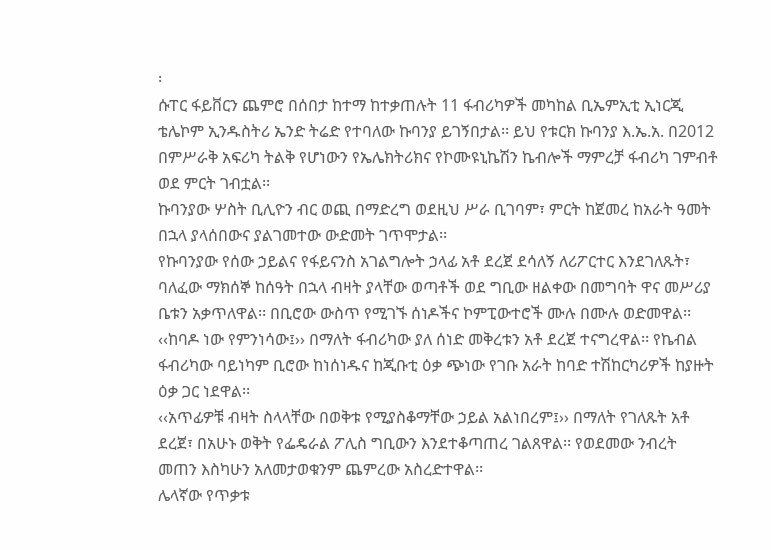፡
ሱፐር ፋይቨርን ጨምሮ በሰበታ ከተማ ከተቃጠሉት 11 ፋብሪካዎች መካከል ቢኤምኢቲ ኢነርጂ ቴሌኮም ኢንዱስትሪ ኤንድ ትሬድ የተባለው ኩባንያ ይገኝበታል፡፡ ይህ የቱርክ ኩባንያ እ.ኤ.አ. በ2012 በምሥራቅ አፍሪካ ትልቅ የሆነውን የኤሌክትሪክና የኮሙዩኒኬሽን ኬብሎች ማምረቻ ፋብሪካ ገምብቶ ወደ ምርት ገብቷል፡፡
ኩባንያው ሦስት ቢሊዮን ብር ወጪ በማድረግ ወደዚህ ሥራ ቢገባም፣ ምርት ከጀመረ ከአራት ዓመት በኋላ ያላሰበውና ያልገመተው ውድመት ገጥሞታል፡፡
የኩባንያው የሰው ኃይልና የፋይናንስ አገልግሎት ኃላፊ አቶ ደረጀ ደሳለኝ ለሪፖርተር እንደገለጹት፣ ባለፈው ማክሰኞ ከሰዓት በኋላ ብዛት ያላቸው ወጣቶች ወደ ግቢው ዘልቀው በመግባት ዋና መሥሪያ ቤቱን አቃጥለዋል፡፡ በቢሮው ውስጥ የሚገኙ ሰነዶችና ኮምፒውተሮች ሙሉ በሙሉ ወድመዋል፡፡
‹‹ከባዶ ነው የምንነሳው፤›› በማለት ፋብሪካው ያለ ሰነድ መቅረቱን አቶ ደረጀ ተናግረዋል፡፡ የኬብል ፋብሪካው ባይነካም ቢሮው ከነሰነዱና ከጂቡቲ ዕቃ ጭነው የገቡ አራት ከባድ ተሽከርካሪዎች ከያዙት ዕቃ ጋር ነደዋል፡፡
‹‹አጥፊዎቹ ብዛት ስላላቸው በወቅቱ የሚያስቆማቸው ኃይል አልነበረም፤›› በማለት የገለጹት አቶ ደረጀ፣ በአሁኑ ወቅት የፌዴራል ፖሊስ ግቢውን እንደተቆጣጠረ ገልጸዋል፡፡ የወደመው ንብረት መጠን እስካሁን አለመታወቁንም ጨምረው አስረድተዋል፡፡
ሌላኛው የጥቃቱ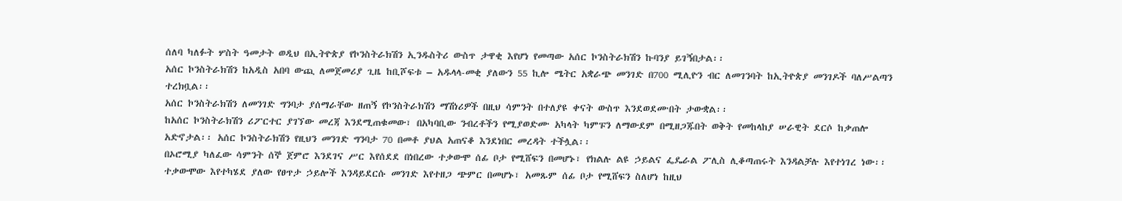ሰለባ ካለፉት ሦስት ዓመታት ወዲህ በኢትዮጵያ የኮንስትራክሽን ኢንዱስትሪ ውስጥ ታዋቂ እየሆነ የመጣው አሰር ኮንስትራክሽን ኩባንያ ይገኝበታል፡፡
አሰር ኮንስትራክሽን ከአዲስ አበባ ውጪ ለመጀመሪያ ጊዜ ከቢሾፍቱ – አዱላላ-መቂ ያለውን 55 ኪሎ ሜትር አቋራጭ መንገድ በ700 ሚሊዮን ብር ለመገንባት ከኢትዮጵያ መንገዶች ባለሥልጣን ተረክቧል፡፡
አሰር ኮንስትራክሽን ለመንገድ ግንባታ ያሰማራቸው ዘጠኝ የኮንስትራክሽን ማሽነሪዎች በዚህ ሳምንት በተለያዩ ቀናት ውስጥ እንደወደሙበት ታውቋል፡፡
ከአሰር ኮንስትራክሽን ሪፖርተር ያገኘው መረጃ እንደሚጠቁመው፣ በአካባቢው ንብረቶችን የሚያወድሙ አካላት ካምፑን ለማውደም በሚዘጋጁበት ወቅት የመከላከያ ሠራዊት ደርሶ ከቃጠሎ አድኖታል፡፡ አሰር ኮንስትራክሽን የዚህን መንገድ ግንባታ 70 በመቶ ያህል አጠናቆ እንደነበር መረዳት ተችሏል፡፡
በኦሮሚያ ካለፈው ሳምንት ሰኞ ጀምሮ እንደገና ሥር እየሰደደ በነበረው ተቃውሞ ሰፊ ቦታ የሚሸፍን በመሆኑ፣ የክልሉ ልዩ ኃይልና ፌዴራል ፖሊስ ሊቆጣጠሩት እንዳልቻሉ እየተነገረ ነው፡፡
ተቃውሞው እየተካሄደ ያለው የፀጥታ ኃይሎች እንዳይደርሱ መንገድ እየተዘጋ ጭምር በመሆኑ፣ አመጹም ሰፊ ቦታ የሚሸፍን ስለሆነ ከዚህ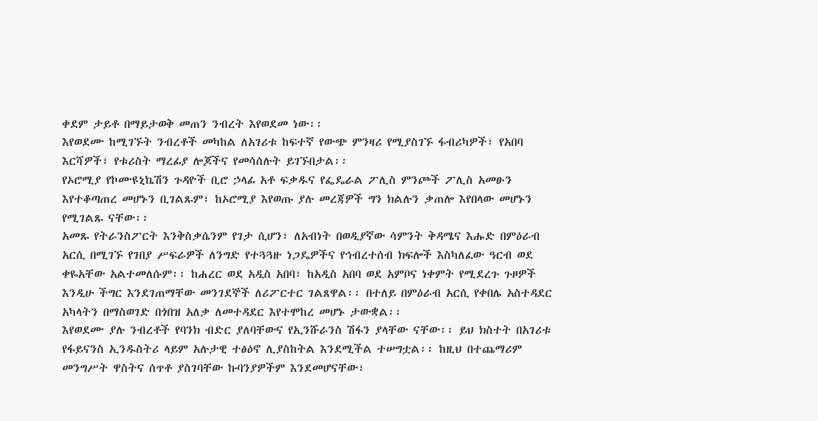ቀደም ታይቶ በማይታወቅ መጠን ንብረት እየወደመ ነው፡፡
እየወደሙ ከሚገኙት ንብረቶች መካከል ለአገሪቱ ከፍተኛ የውጭ ምንዛሪ የሚያስገኙ ፋብሪካዎች፣ የአበባ እርሻዎች፣ የቱሪስት ማረፊያ ሎጆችና የመሳሰሉት ይገኙበታል፡፡
የኦሮሚያ የኮሙዩኒኬሽን ጉዳዮች ቢሮ ኃላፊ አቶ ፍቃዱና የፌዴራል ፖሊስ ምንጮች ፖሊስ አመፁን እየተቆጣጠረ መሆኑን ቢገልጹም፣ ከኦሮሚያ እየወጡ ያሉ መረጃዎች ግን ክልሉን ቃጠሎ እየበላው መሆኑን የሚገልጹ ናቸው፡፡
አመጹ የትራንስፖርት እንቅስቃሴንም የገታ ሲሆን፣ ለአብነት በወዲያኛው ሳምንት ቅዳሜና እሑድ በምዕራብ አርሲ በሚገኙ የገበያ ሥፍራዎች ለንግድ የተጓጓዙ ነጋዴዎችና የኅብረተሰብ ክፍሎች እስካለፈው ዓርብ ወደ ቀዬአቸው አልተመለሱም፡፡ ከሐረር ወደ አዲስ አበባ፣ ከአዲስ አበባ ወደ አምቦና ነቀምት የሚደረጉ ጉዞዎች እንዲሁ ችግር እንደገጠማቸው መንገደኞች ለሪፖርተር ገልጸዋል፡፡ በተለይ በምዕራብ አርሲ የቀበሌ አስተዳደር አካላትን በማስወገድ በጎበዝ አለቃ ለመተዳደር እየተሞከረ መሆኑ ታውቋል፡፡
እየወደሙ ያሉ ንብረቶች የባንክ ብድር ያለባቸውና የኢንሹራንስ ሽፋን ያላቸው ናቸው፡፡ ይህ ክስተት በአገሪቱ የፋይናንስ ኢንዱስትሪ ላይም አሉታዊ ተፅዕኖ ሊያስከትል እንደሚችል ተሠግቷል፡፡ ከዚህ በተጨማሪም መንግሥት ዋስትና ሰጥቶ ያስገባቸው ኩባንያዎችም እንደመሆናቸው፣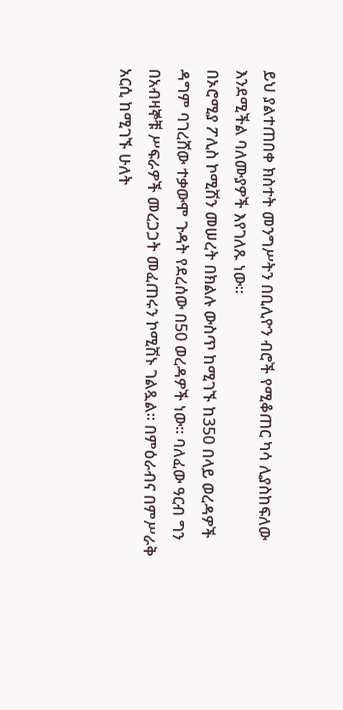ይህ ያልተጠበቀ ክስተት መንግሥትን በቢሊዮን ብሮች የሚቆጠር ካሳ ሊያስከፍለው እንደሚችል ባለሙያዎች እየገለጹ ነው፡፡
በኦሮሚያ ፖሊስ ኮሚሽን መሠረት በክልሉ ውስጥ ከሚገኙ ከ350 በላይ ወረዳዎች ዳግም ባገረሸው ተቃውሞ ጉዳት የደረሰው በ50 ወረዳዎች ነው፡፡ ባለፈው ዓርብ ግን በአብዛኞቹ ሥፍራዎች መረጋጋት መፈጠሩን ኮሚሽኑ ገልጿል፡፡ በምዕራብና በምሥራቅ አርሲ ከሚገኙ ሁለት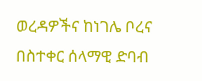ወረዳዎችና ከነገሌ ቦረና በስተቀር ሰላማዊ ድባብ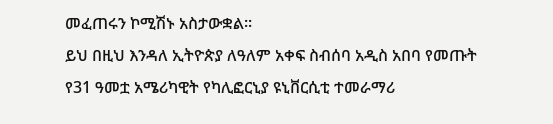መፈጠሩን ኮሚሽኑ አስታውቋል፡፡
ይህ በዚህ እንዳለ ኢትዮጵያ ለዓለም አቀፍ ስብሰባ አዲስ አበባ የመጡት የ31 ዓመቷ አሜሪካዊት የካሊፎርኒያ ዩኒቨርሲቲ ተመራማሪ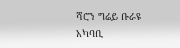ሻሮን ግሬይ ቡራዩ አካባቢ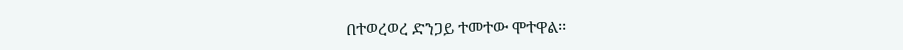በተወረወረ ድንጋይ ተመተው ሞተዋል፡፡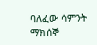ባለፈው ሳምንት ማክሰኞ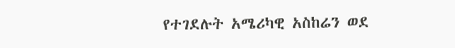የተገደሉት አሜሪካዊ አስከሬን ወደ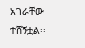አገራቸው ተሸኝቷል፡፡